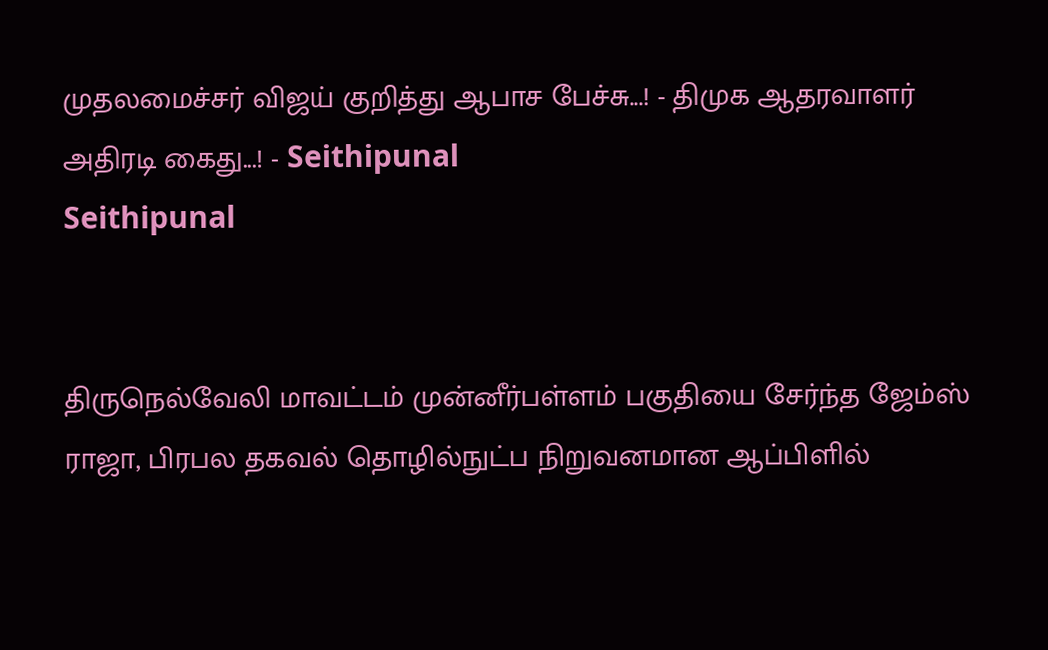முதலமைச்சர் விஜய் குறித்து ஆபாச பேச்சு...! - திமுக ஆதரவாளர் அதிரடி கைது...! - Seithipunal
Seithipunal


திருநெல்வேலி மாவட்டம் முன்னீர்பள்ளம் பகுதியை சேர்ந்த ஜேம்ஸ் ராஜா, பிரபல தகவல் தொழில்நுட்ப நிறுவனமான ஆப்பிளில்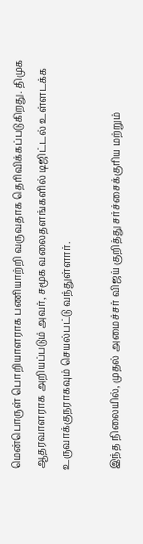மென்பொருள் பொறியாளராக பணியாற்றி வருவதாக தெரிவிக்கப்படுகிறது. திமுக ஆதரவாளராக அறியப்படும் அவர், சமூக வலைதளங்களில் டிஜிட்டல் உள்ளடக்க உருவாக்குநராகவும் செயல்பட்டு வந்துள்ளார்.

இந்த நிலையில், முதல் அமைச்சர் விஜய் குறித்து சர்ச்சைக்குரிய மற்றும்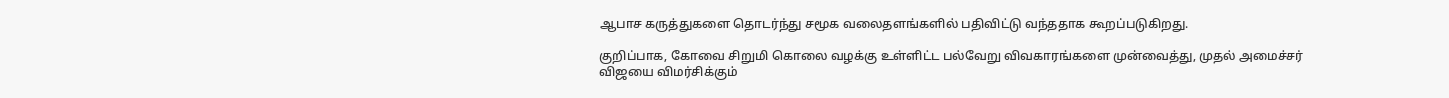ஆபாச கருத்துகளை தொடர்ந்து சமூக வலைதளங்களில் பதிவிட்டு வந்ததாக கூறப்படுகிறது.

குறிப்பாக, கோவை சிறுமி கொலை வழக்கு உள்ளிட்ட பல்வேறு விவகாரங்களை முன்வைத்து, முதல் அமைச்சர் விஜயை விமர்சிக்கும்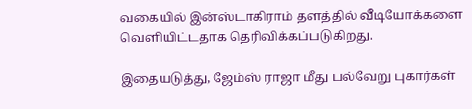வகையில் இன்ஸ்டாகிராம் தளத்தில் வீடியோக்களை வெளியிட்டதாக தெரிவிக்கப்படுகிறது.

இதையடுத்து, ஜேம்ஸ் ராஜா மீது பல்வேறு புகார்கள்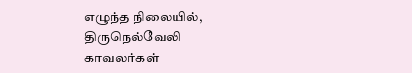எழுந்த நிலையில், திருநெல்வேலி காவலர்கள்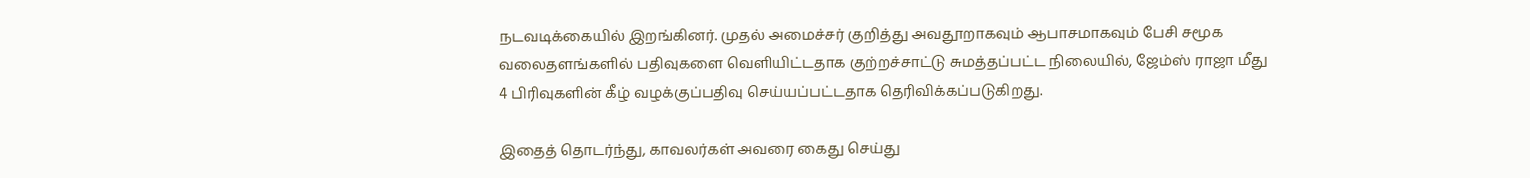நடவடிக்கையில் இறங்கினர். முதல் அமைச்சர் குறித்து அவதூறாகவும் ஆபாசமாகவும் பேசி சமூக வலைதளங்களில் பதிவுகளை வெளியிட்டதாக குற்றச்சாட்டு சுமத்தப்பட்ட நிலையில், ஜேம்ஸ் ராஜா மீது 4 பிரிவுகளின் கீழ் வழக்குப்பதிவு செய்யப்பட்டதாக தெரிவிக்கப்படுகிறது.

இதைத் தொடர்ந்து, காவலர்கள் அவரை கைது செய்து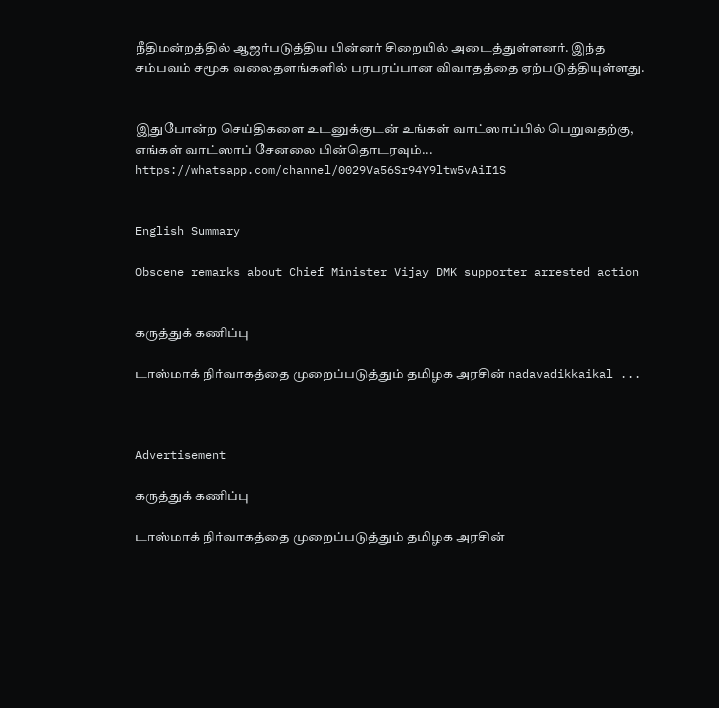நீதிமன்றத்தில் ஆஜர்படுத்திய பின்னர் சிறையில் அடைத்துள்ளனர். இந்த சம்பவம் சமூக வலைதளங்களில் பரபரப்பான விவாதத்தை ஏற்படுத்தியுள்ளது.


இதுபோன்ற செய்திகளை உடனுக்குடன் உங்கள் வாட்ஸாப்பில் பெறுவதற்கு, எங்கள் வாட்ஸாப் சேனலை பின்தொடரவும்... https://whatsapp.com/channel/0029Va56Sr94Y9ltw5vAiI1S


English Summary

Obscene remarks about Chief Minister Vijay DMK supporter arrested action


கருத்துக் கணிப்பு

டாஸ்மாக் நிர்வாகத்தை முறைப்படுத்தும் தமிழக அரசின் nadavadikkaikal ...



Advertisement

கருத்துக் கணிப்பு

டாஸ்மாக் நிர்வாகத்தை முறைப்படுத்தும் தமிழக அரசின்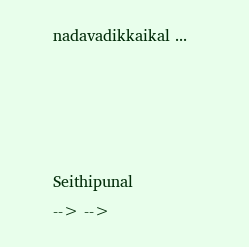nadavadikkaikal ...




Seithipunal
--> -->